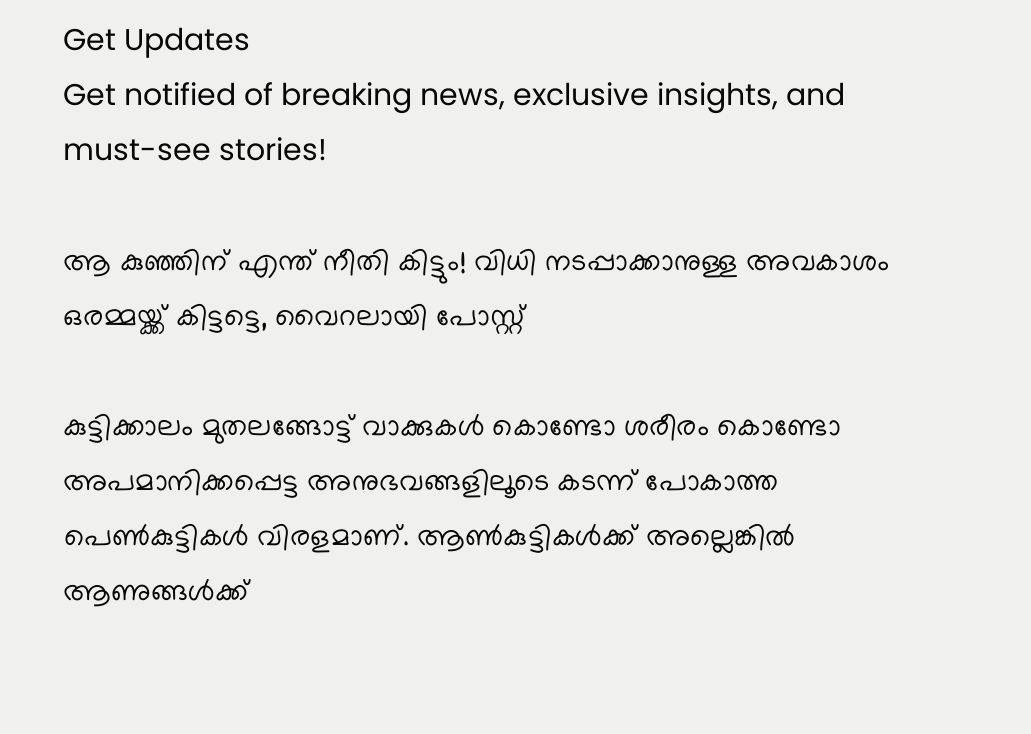Get Updates
Get notified of breaking news, exclusive insights, and must-see stories!

ആ കുഞ്ഞിന് എന്ത് നീതി കിട്ടും! വിധി നടപ്പാക്കാനുള്ള അവകാശം ഒരമ്മയ്ക്ക് കിട്ടട്ടെ, വൈറലായി പോസ്റ്റ്

കുട്ടിക്കാലം മുതലങ്ങോട്ട് വാക്കുകൾ കൊണ്ടോ ശരീരം കൊണ്ടോ അപമാനിക്കപ്പെട്ട അനുഭവങ്ങളിലൂടെ കടന്ന് പോകാത്ത പെൺകുട്ടികൾ വിരളമാണ്. ആൺകുട്ടികൾക്ക് അല്ലെങ്കിൽ ആണുങ്ങൾക്ക്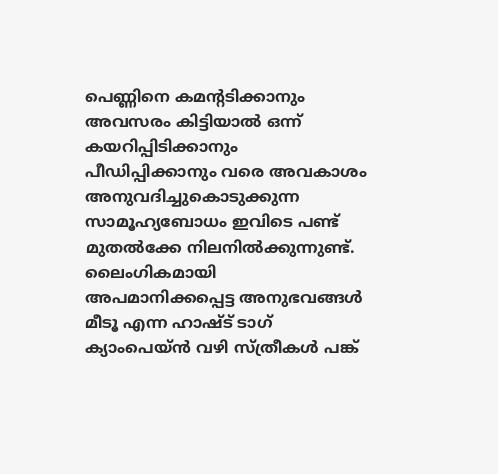പെണ്ണിനെ കമന്റടിക്കാനും അവസരം കിട്ടിയാൽ ഒന്ന് കയറിപ്പിടിക്കാനും പീഡിപ്പിക്കാനും വരെ അവകാശം അനുവദിച്ചുകൊടുക്കുന്ന സാമൂഹ്യബോധം ഇവിടെ പണ്ട് മുതൽക്കേ നിലനിൽക്കുന്നുണ്ട്. ലൈംഗികമായി അപമാനിക്കപ്പെട്ട അനുഭവങ്ങൾ മീടൂ എന്ന ഹാഷ്ട് ടാഗ് ക്യാംപെയ്ൻ വഴി സ്ത്രീകൾ പങ്ക്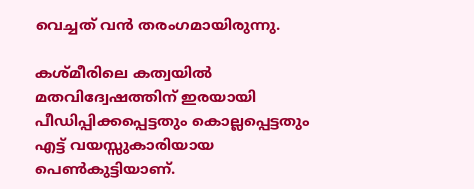വെച്ചത് വൻ തരംഗമായിരുന്നു.

കശ്മീരിലെ കത്വയിൽ മതവിദ്വേഷത്തിന് ഇരയായി പീഡിപ്പിക്കപ്പെട്ടതും കൊല്ലപ്പെട്ടതും എട്ട് വയസ്സുകാരിയായ പെൺകുട്ടിയാണ്.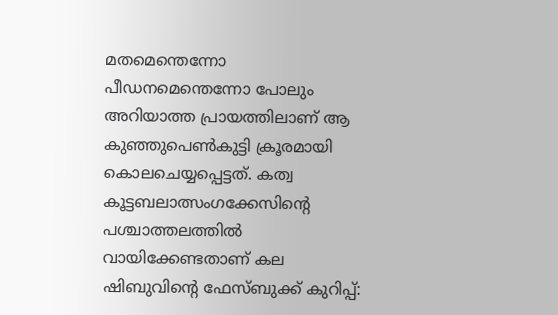മതമെന്തെന്നോ പീഡനമെന്തെന്നോ പോലും അറിയാത്ത പ്രായത്തിലാണ് ആ കുഞ്ഞുപെൺകുട്ടി ക്രൂരമായി കൊലചെയ്യപ്പെട്ടത്. കത്വ കൂട്ടബലാത്സംഗക്കേസിന്റെ പശ്ചാത്തലത്തിൽ വായിക്കേണ്ടതാണ് കല ഷിബുവിന്റെ ഫേസ്ബുക്ക് കുറിപ്പ്: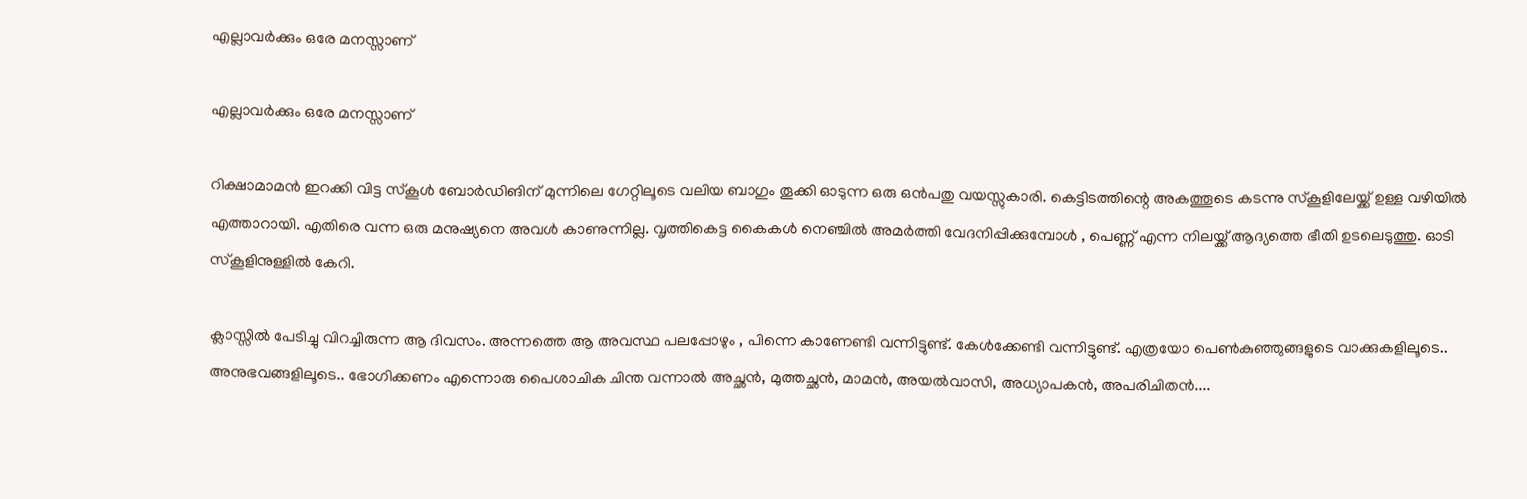എല്ലാവർക്കും ഒരേ മനസ്സാണ്

എല്ലാവർക്കും ഒരേ മനസ്സാണ്

റിക്ഷാമാമൻ ഇറക്കി വിട്ട സ്കൂൾ ബോർഡിങിന് മുന്നിലെ ഗേറ്റിലൂടെ വലിയ ബാഗും തൂക്കി ഓടുന്ന ഒരു ഒൻപതു വയസ്സുകാരി. കെട്ടിടത്തിന്റെ അകത്തൂടെ കടന്നു സ്കൂളിലേയ്ക്ക് ഉള്ള വഴിയിൽ എത്താറായി. എതിരെ വന്ന ഒരു മനുഷ്യനെ അവൾ കാണുന്നില്ല. വൃത്തികെട്ട കൈകൾ നെഞ്ചിൽ അമർത്തി വേദനിപ്പിക്കുമ്പോൾ , പെണ്ണ് എന്ന നിലയ്ക്ക് ആദ്യത്തെ ഭീതി ഉടലെടുത്തു. ഓടി സ്കൂളിനുള്ളിൽ കേറി.

ക്ലാസ്സിൽ പേടിച്ചു വിറച്ചിരുന്ന ആ ദിവസം. അന്നത്തെ ആ അവസ്ഥ പലപ്പോഴും , പിന്നെ കാണേണ്ടി വന്നിട്ടുണ്ട്. കേൾക്കേണ്ടി വന്നിട്ടുണ്ട്. എത്രയോ പെൺകുഞ്ഞുങ്ങളുടെ വാക്കുകളിലൂടെ.. അനുഭവങ്ങളിലൂടെ.. ഭോഗിക്കണം എന്നൊരു പൈശാചിക ചിന്ത വന്നാൽ അച്ഛൻ, മുത്തച്ഛൻ, മാമൻ, അയൽവാസി, അധ്യാപകൻ, അപരിചിതൻ....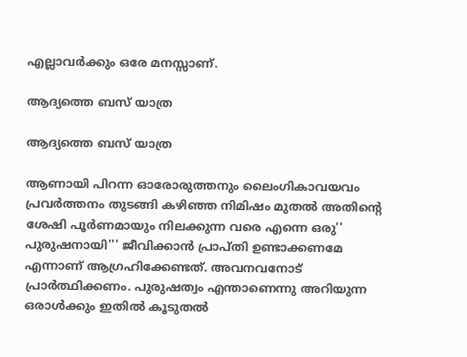എല്ലാവർക്കും ഒരേ മനസ്സാണ്.

ആദ്യത്തെ ബസ് യാത്ര

ആദ്യത്തെ ബസ് യാത്ര

ആണായി പിറന്ന ഓരോരുത്തനും ലൈംഗികാവയവം പ്രവർത്തനം തുടങ്ങി കഴിഞ്ഞ നിമിഷം മുതൽ അതിന്റെ ശേഷി പൂർണമായും നിലക്കുന്ന വരെ എന്നെ ഒരു'' പുരുഷനായി''' ജീവിക്കാൻ പ്രാപ്തി ഉണ്ടാക്കണമേ എന്നാണ് ആഗ്രഹിക്കേണ്ടത്. അവനവനോട് പ്രാർത്ഥിക്കണം. പുരുഷത്വം എന്താണെന്നു അറിയുന്ന ഒരാൾക്കും ഇതിൽ കൂടുതൽ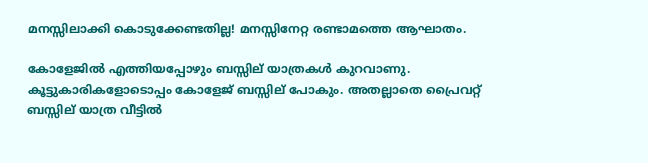മനസ്സിലാക്കി കൊടുക്കേണ്ടതില്ല! മനസ്സിനേറ്റ രണ്ടാമത്തെ ആഘാതം.

കോളേജിൽ എത്തിയപ്പോഴും ബസ്സില് യാത്രകൾ കുറവാണു. കൂട്ടുകാരികളോടൊപ്പം കോളേജ് ബസ്സില് പോകും. അതല്ലാതെ പ്രൈവറ്റ് ബസ്സില് യാത്ര വീട്ടിൽ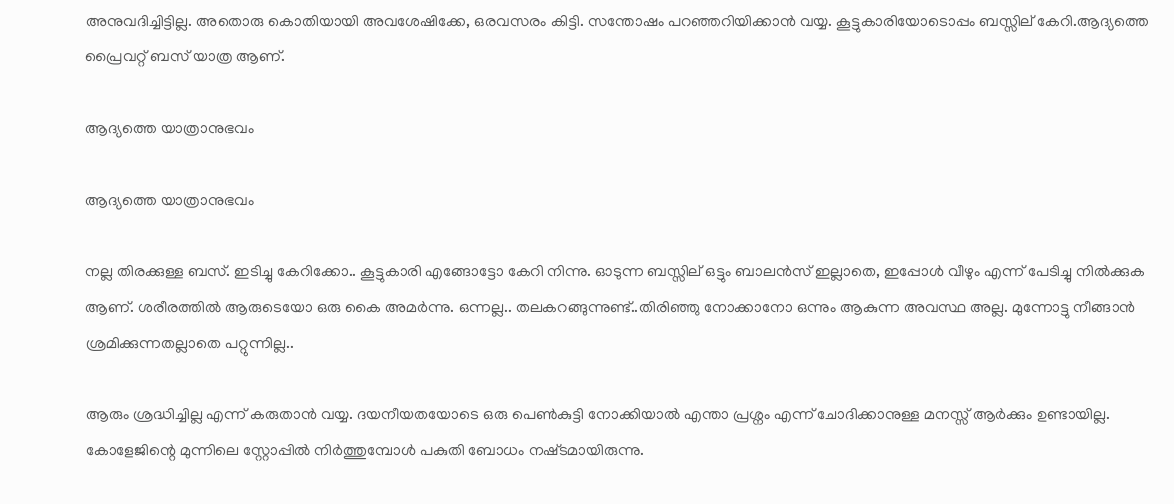അനുവദിച്ചിട്ടില്ല. അതൊരു കൊതിയായി അവശേഷിക്കേ, ഒരവസരം കിട്ടി. സന്തോഷം പറഞ്ഞറിയിക്കാൻ വയ്യ. കൂട്ടുകാരിയോടൊപ്പം ബസ്സില് കേറി.ആദ്യത്തെ പ്രൈവറ്റ് ബസ് യാത്ര ആണ്.

ആദ്യത്തെ യാത്രാനുഭവം

ആദ്യത്തെ യാത്രാനുഭവം

നല്ല തിരക്കുള്ള ബസ്. ഇടിച്ചു കേറിക്കോ.. കൂട്ടുകാരി എങ്ങോട്ടോ കേറി നിന്നു. ഓടുന്ന ബസ്സില് ഒട്ടും ബാലൻസ് ഇല്ലാതെ, ഇപ്പോൾ വീഴും എന്ന് പേടിച്ചു നിൽക്കുക ആണ്. ശരീരത്തിൽ ആരുടെയോ ഒരു കൈ അമർന്നു. ഒന്നല്ല.. തലകറങ്ങുന്നുണ്ട്..തിരിഞ്ഞു നോക്കാനോ ഒന്നും ആകുന്ന അവസ്ഥ അല്ല. മുന്നോട്ടു നീങ്ങാൻ ശ്രമിക്കുന്നതല്ലാതെ പറ്റുന്നില്ല..

ആരും ശ്രദ്ധിച്ചില്ല എന്ന് കരുതാൻ വയ്യ. ദയനീയതയോടെ ഒരു പെൺകുട്ടി നോക്കിയാൽ എന്താ പ്രശ്നം എന്ന് ചോദിക്കാനുള്ള മനസ്സ് ആർക്കും ഉണ്ടായില്ല. കോളേജിന്റെ മുന്നിലെ സ്റ്റോപ്പിൽ നിർത്തുമ്പോൾ പകുതി ബോധം നഷ്‌ടമായിരുന്നു.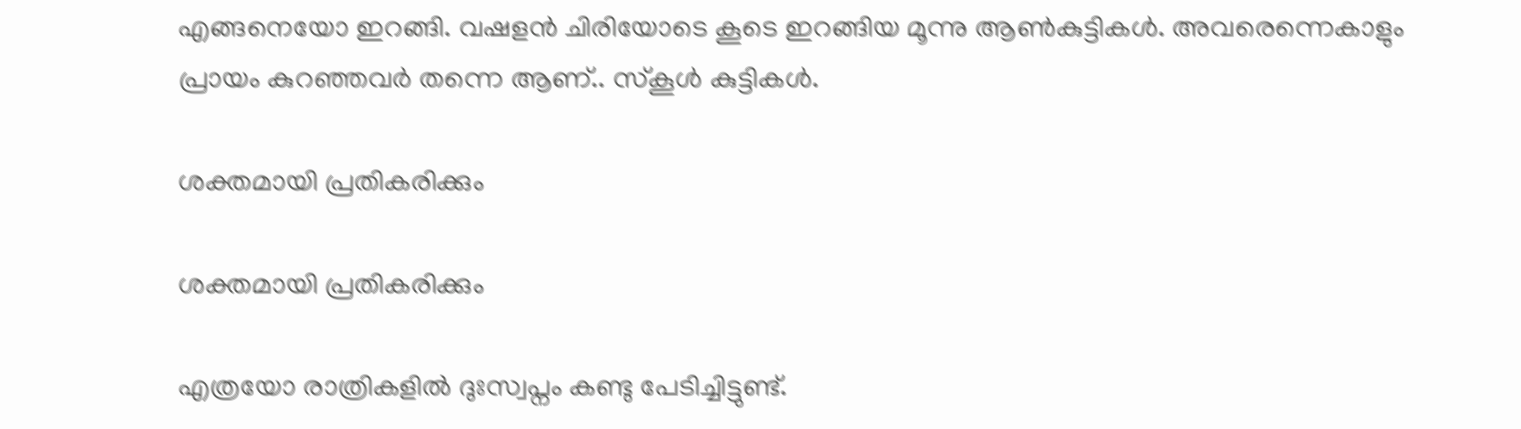എങ്ങനെയോ ഇറങ്ങി. വഷളൻ ചിരിയോടെ കൂടെ ഇറങ്ങിയ മൂന്നു ആൺകുട്ടികൾ. അവരെന്നെകാളും പ്രായം കുറഞ്ഞവർ തന്നെ ആണ്.. സ്കൂൾ കുട്ടികൾ.

ശക്തമായി പ്രതികരിക്കും

ശക്തമായി പ്രതികരിക്കും

എത്രയോ രാത്രികളിൽ ദുഃസ്വപ്നം കണ്ടു പേടിച്ചിട്ടുണ്ട്.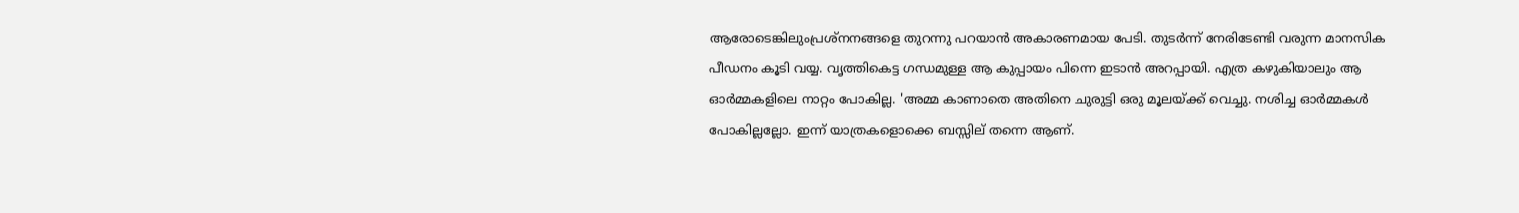ആരോടെങ്കിലുംപ്രശ്നനങ്ങളെ തുറന്നു പറയാൻ അകാരണമായ പേടി. തുടർന്ന് നേരിടേണ്ടി വരുന്ന മാനസിക പീഡനം കൂടി വയ്യ. വൃത്തികെട്ട ഗന്ധമുള്ള ആ കുപ്പായം പിന്നെ ഇടാൻ അറപ്പായി. എത്ര കഴുകിയാലും ആ ഓർമ്മകളിലെ നാറ്റം പോകില്ല. 'അമ്മ കാണാതെ അതിനെ ചുരുട്ടി ഒരു മൂലയ്ക്ക് വെച്ചു. നശിച്ച ഓർമ്മകൾ പോകില്ലല്ലോ. ഇന്ന് യാത്രകളൊക്കെ ബസ്സില് തന്നെ ആണ്.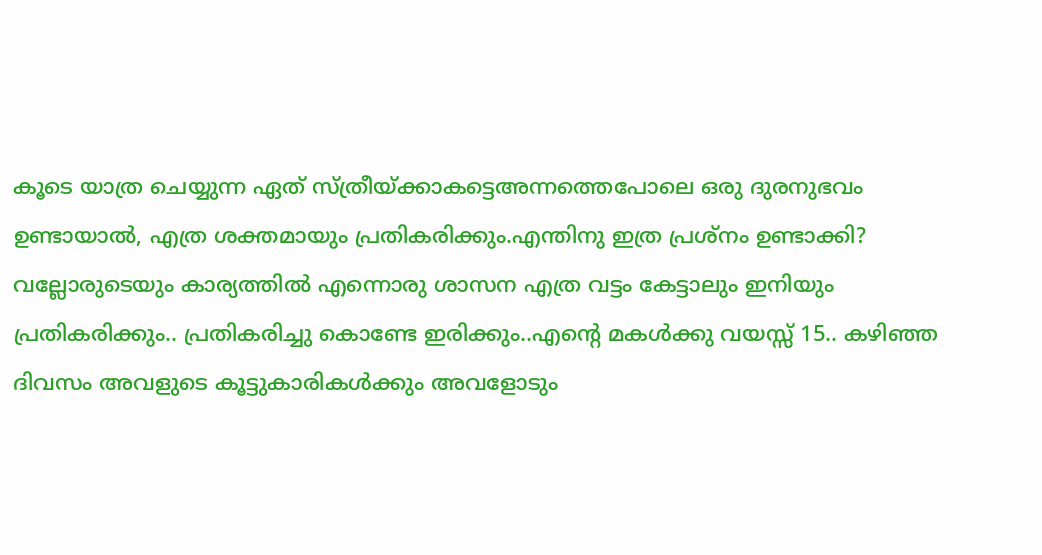കൂടെ യാത്ര ചെയ്യുന്ന ഏത് സ്ത്രീയ്ക്കാകട്ടെഅന്നത്തെപോലെ ഒരു ദുരനുഭവം ഉണ്ടായാൽ, എത്ര ശക്തമായും പ്രതികരിക്കും.എന്തിനു ഇത്ര പ്രശ്നം ഉണ്ടാക്കി? വല്ലോരുടെയും കാര്യത്തിൽ എന്നൊരു ശാസന എത്ര വട്ടം കേട്ടാലും ഇനിയും പ്രതികരിക്കും.. പ്രതികരിച്ചു കൊണ്ടേ ഇരിക്കും..എന്റെ മകൾക്കു വയസ്സ് 15.. കഴിഞ്ഞ ദിവസം അവളുടെ കൂട്ടുകാരികൾക്കും അവളോടും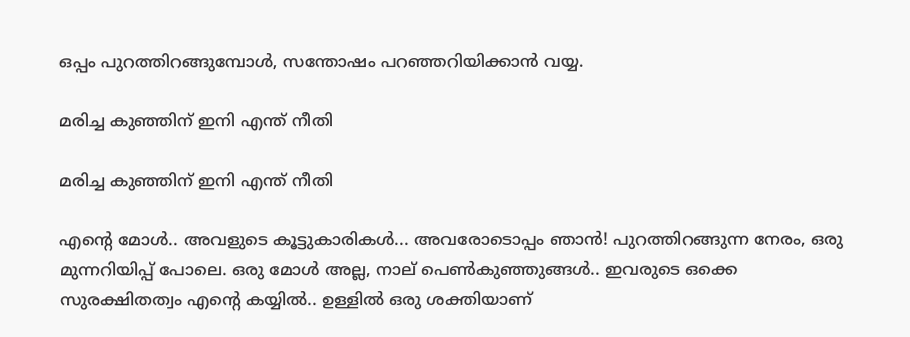ഒപ്പം പുറത്തിറങ്ങുമ്പോൾ, സന്തോഷം പറഞ്ഞറിയിക്കാൻ വയ്യ.

മരിച്ച കുഞ്ഞിന് ഇനി എന്ത് നീതി

മരിച്ച കുഞ്ഞിന് ഇനി എന്ത് നീതി

എന്റെ മോൾ.. അവളുടെ കൂട്ടുകാരികൾ... അവരോടൊപ്പം ഞാൻ! പുറത്തിറങ്ങുന്ന നേരം, ഒരു മുന്നറിയിപ്പ് പോലെ. ഒരു മോൾ അല്ല, നാല് പെൺകുഞ്ഞുങ്ങൾ.. ഇവരുടെ ഒക്കെ സുരക്ഷിതത്വം എന്റെ കയ്യിൽ.. ഉള്ളിൽ ഒരു ശക്തിയാണ്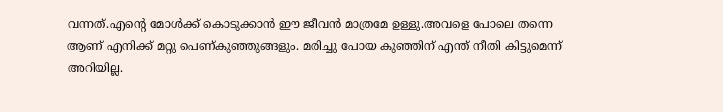വന്നത്.എന്റെ മോൾക്ക് കൊടുക്കാൻ ഈ ജീവൻ മാത്രമേ ഉള്ളു.അവളെ പോലെ തന്നെ ആണ് എനിക്ക് മറ്റു പെണ്കുഞ്ഞുങ്ങളും. മരിച്ചു പോയ കുഞ്ഞിന് എന്ത് നീതി കിട്ടുമെന്ന് അറിയില്ല.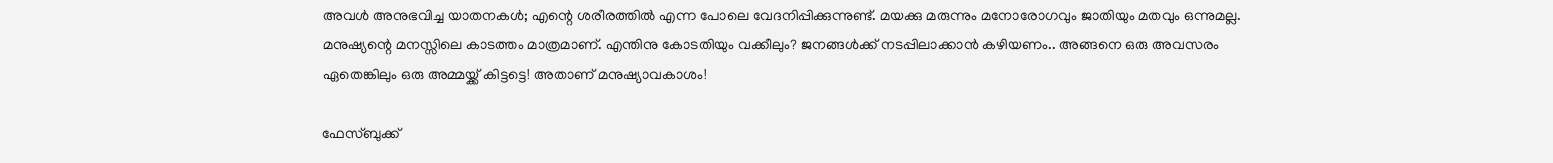അവൾ അനുഭവിച്ച യാതനകൾ; എന്റെ ശരീരത്തിൽ എന്ന പോലെ വേദനിപ്പിക്കുന്നുണ്ട്. മയക്കു മരുന്നും മനോരോഗവും ജാതിയും മതവും ഒന്നുമല്ല. മനുഷ്യന്റെ മനസ്സിലെ കാടത്തം മാത്രമാണ്. എന്തിനു കോടതിയും വക്കീലും? ജനങ്ങൾക്ക് നടപ്പിലാക്കാൻ കഴിയണം.. അങ്ങനെ ഒരു അവസരം ഏതെങ്കിലും ഒരു അമ്മയ്ക്ക് കിട്ടട്ടെ! അതാണ് മനുഷ്യാവകാശം!

ഫേസ്ബുക്ക്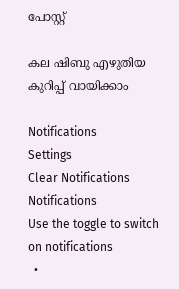പോസ്റ്റ്

കല ഷിബു എഴുതിയ കുറിപ്പ് വായിക്കാം

Notifications
Settings
Clear Notifications
Notifications
Use the toggle to switch on notifications
  •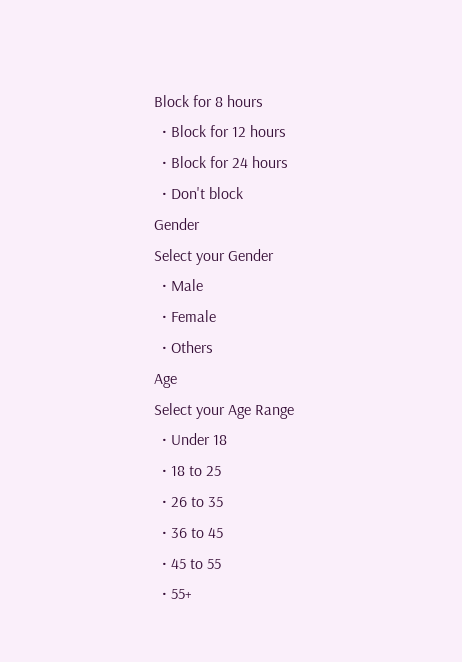Block for 8 hours
  • Block for 12 hours
  • Block for 24 hours
  • Don't block
Gender
Select your Gender
  • Male
  • Female
  • Others
Age
Select your Age Range
  • Under 18
  • 18 to 25
  • 26 to 35
  • 36 to 45
  • 45 to 55
  • 55+